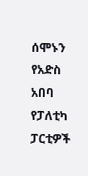ሰሞኑን የአድስ አበባ የፓለቲካ ፓርቲዎች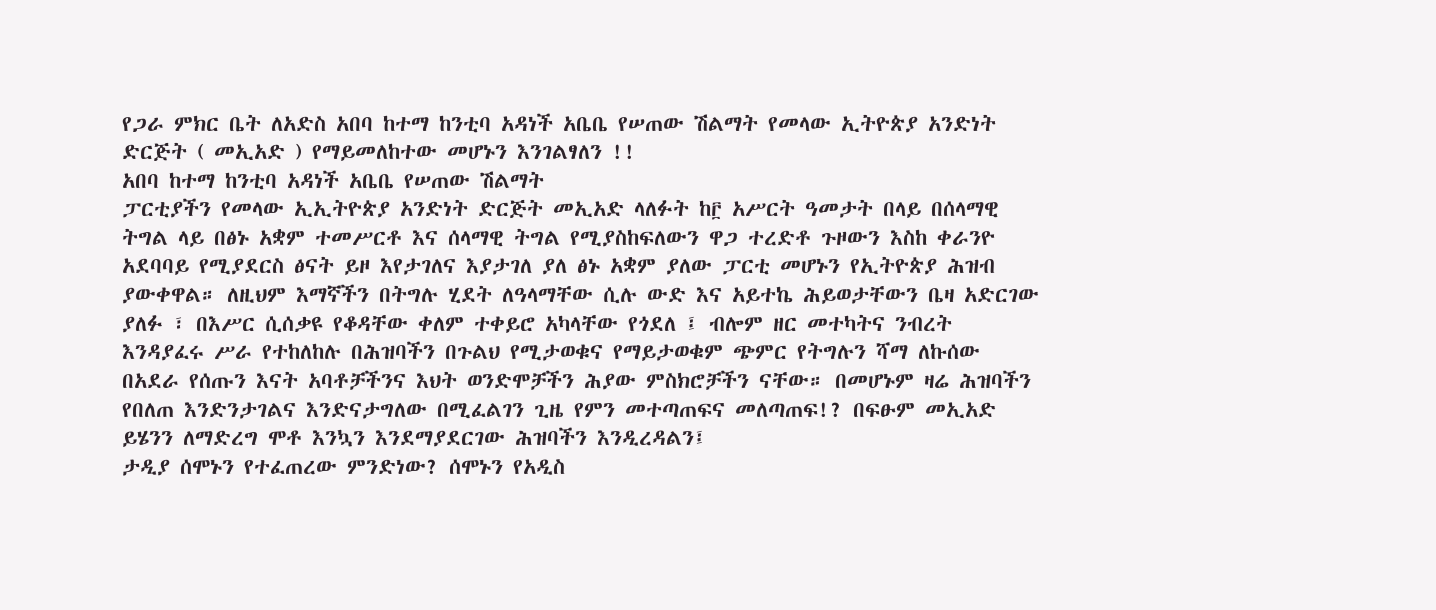የጋራ ምክር ቤት ለአድስ አበባ ከተማ ከንቲባ አዳነች አቤቤ የሠጠው ሽልማት የመላው ኢትዮጵያ አንድነት ድርጅት ( መኢአድ ) የማይመለከተው መሆኑን እንገልፃለን !!
አበባ ከተማ ከንቲባ አዳነች አቤቤ የሠጠው ሽልማት
ፓርቲያችን የመላው ኢኢትዮጵያ አንድነት ድርጅት መኢአድ ላለፉት ከ፫ አሥርት ዓመታት በላይ በሰላማዊ ትግል ላይ በፅኑ አቋም ተመሥርቶ እና ሰላማዊ ትግል የሚያስከፍለውን ዋጋ ተረድቶ ጉዞውን እስከ ቀራንዮ አደባባይ የሚያደርስ ፅናት ይዞ እየታገለና እያታገለ ያለ ፅኑ አቋም ያለው ፓርቲ መሆኑን የኢትዮጵያ ሕዝብ ያውቀዋል። ለዚህም እማኛችን በትግሉ ሂደት ለዓላማቸው ሲሉ ውድ እና አይተኬ ሕይወታቸውን ቤዛ አድርገው ያለፉ ፣ በእሥር ሲሰቃዩ የቆዳቸው ቀለም ተቀይሮ አካላቸው የጎደለ ፤ ብሎም ዘር መተካትና ንብረት እንዳያፈሩ ሥራ የተከለከሉ በሕዝባችን በጉልህ የሚታወቁና የማይታወቁም ጭምር የትግሉን ሻማ ለኩሰው በአደራ የሰጡን እናት አባቶቻችንና እህት ወንድሞቻችን ሕያው ምስክሮቻችን ናቸው። በመሆኑም ዛሬ ሕዝባችን የበለጠ እንድንታገልና እንድናታግለው በሚፈልገን ጊዜ የምን መተጣጠፍና መለጣጠፍ!? በፍፁም መኢአድ ይሄንን ለማድረግ ሞቶ እንኳን እንደማያደርገው ሕዝባችን እንዲረዳልን፤
ታዲያ ሰሞኑን የተፈጠረው ምንድነው? ሰሞኑን የአዲስ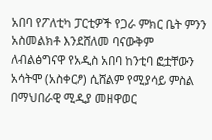አበባ የፖለቲካ ፓርቲዎች የጋራ ምክር ቤት ምንን አስመልክቶ እንደሸለመ ባናውቅም ለብልፅግናዋ የአዲስ አበባ ከንቲባ ፎቷቸውን አሳትሞ (አስቀርፆ) ሲሸልም የሚያሳይ ምስል በማህበራዊ ሚዲያ መዘዋወር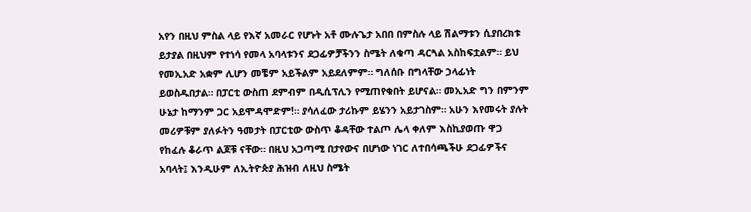አየን በዚህ ምስል ላይ የእኛ አመራር የሆኑት አቶ ሙሉጌታ አበበ በምስሉ ላይ ሽልማቱን ሲያበረክቱ ይታያል በዚህም የተነሳ የመላ አባላቱንና ደጋፊዎቻችንን ስሜት ለቁጣ ዳርጓል አስከፍቷልም። ይህ የመኢአድ አቋም ሊሆን መቼም አይችልም አይደለምም። ግለሰቡ በግላቸው ኃላፊነት ይወስዱበታል። በፓርቲ ውስጠ ደምብም በዲሲፕሊን የሚጠየቁበት ይሆናል። መኢአድ ግን በምንም ሁኔታ ከማንም ጋር አይሞዳሞድም!። ያሳለፈው ታሪኩም ይሄንን አይታገስም። አሁን እየመሩት ያሉት መሪዎቹም ያለፉትን ዓመታት በፓርቲው ውስጥ ቆዳቸው ተልጦ ሌላ ቀለም እስኪያወጡ ዋጋ የከፈሉ ቆራጥ ልጆቹ ናቸው። በዚህ አጋጣሚ በታየውና በሆነው ነገር ለተበሳጫችሁ ደጋፊዎችና አባላት፤ እንዲሁም ለኢትዮጵያ ሕዝብ ለዚህ ስሜት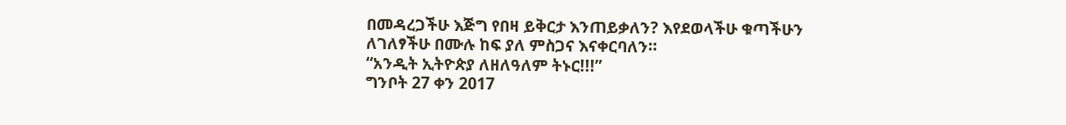በመዳረጋችሁ እጅግ የበዛ ይቅርታ እንጠይቃለን? እየደወላችሁ ቁጣችሁን ለገለፃችሁ በሙሉ ከፍ ያለ ምስጋና እናቀርባለን።
“አንዲት ኢትዮጵያ ለዘለዓለም ትኑር!!!”
ግንቦት 27 ቀን 2017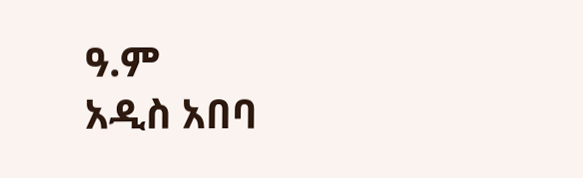ዓ.ም
አዲስ አበባ